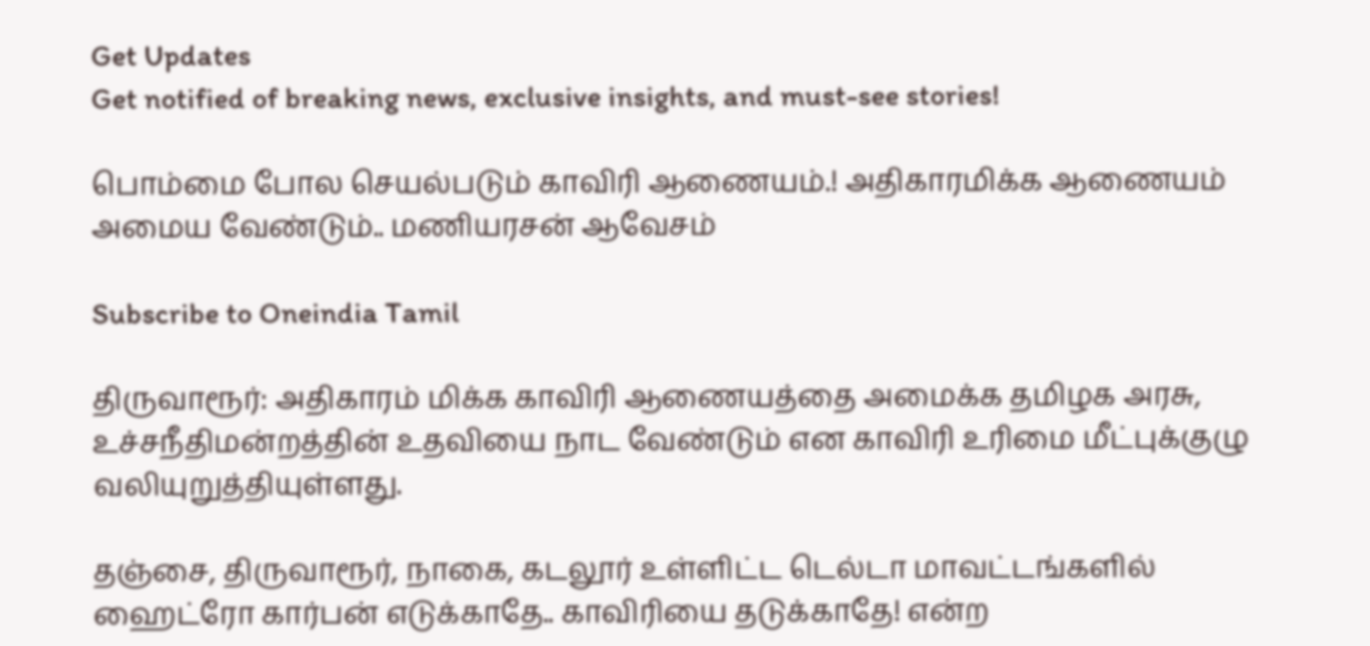Get Updates
Get notified of breaking news, exclusive insights, and must-see stories!

பொம்மை போல செயல்படும் காவிரி ஆணையம்.! அதிகாரமிக்க ஆணையம் அமைய வேண்டும்.. மணியரசன் ஆவேசம்

Subscribe to Oneindia Tamil

திருவாரூர்: அதிகாரம் மிக்க காவிரி ஆணையத்தை அமைக்க தமிழக அரசு, உச்சநீதிமன்றத்தின் உதவியை நாட வேண்டும் என காவிரி உரிமை மீட்புக்குழு வலியுறுத்தியுள்ளது.

தஞ்சை, திருவாரூர், நாகை, கடலூர் உள்ளிட்ட டெல்டா மாவட்டங்களில் ஹைட்ரோ கார்பன் எடுக்காதே.. காவிரியை தடுக்காதே! என்ற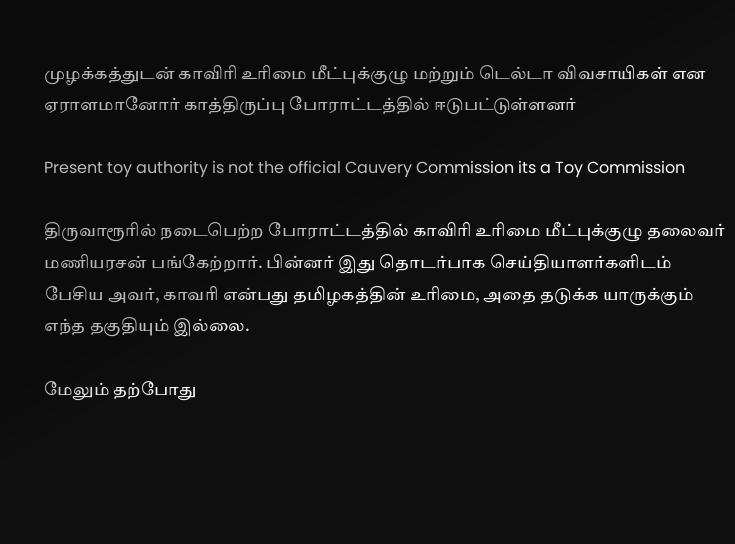முழக்கத்துடன் காவிரி உரிமை மீட்புக்குழு மற்றும் டெல்டா விவசாயிகள் என ஏராளமானோர் காத்திருப்பு போராட்டத்தில் ஈடுபட்டுள்ளனர்

Present toy authority is not the official Cauvery Commission its a Toy Commission

திருவாரூரில் நடைபெற்ற போராட்டத்தில் காவிரி உரிமை மீட்புக்குழு தலைவர் மணியரசன் பங்கேற்றார். பின்னர் இது தொடர்பாக செய்தியாளர்களிடம் பேசிய அவர், காவரி என்பது தமிழகத்தின் உரிமை, அதை தடுக்க யாருக்கும் எந்த தகுதியும் இல்லை.

மேலும் தற்போது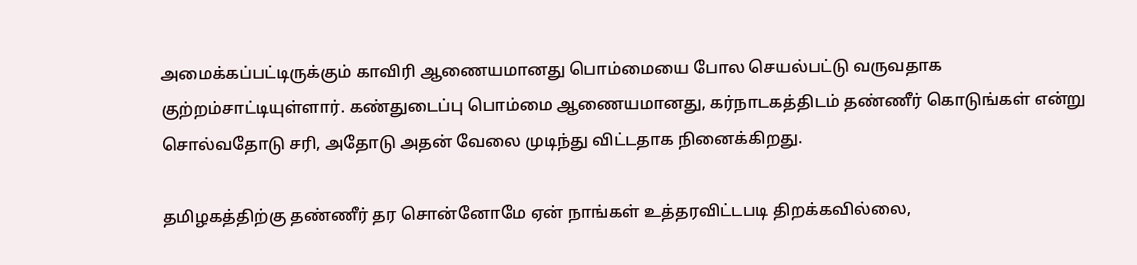அமைக்கப்பட்டிருக்கும் காவிரி ஆணையமானது பொம்மையை போல செயல்பட்டு வருவதாக குற்றம்சாட்டியுள்ளார். கண்துடைப்பு பொம்மை ஆணையமானது, கர்நாடகத்திடம் தண்ணீர் கொடுங்கள் என்று சொல்வதோடு சரி, அதோடு அதன் வேலை முடிந்து விட்டதாக நினைக்கிறது.

தமிழகத்திற்கு தண்ணீர் தர சொன்னோமே ஏன் நாங்கள் உத்தரவிட்டபடி திறக்கவில்லை,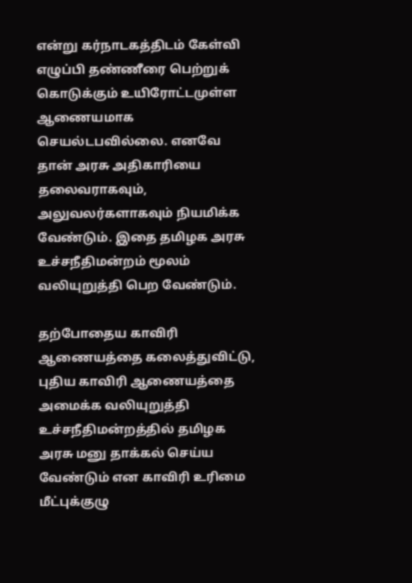என்று கர்நாடகத்திடம் கேள்வி எழுப்பி தண்ணீரை பெற்றுக் கொடுக்கும் உயிரோட்டமுள்ள ஆணையமாக செயல்டபவில்லை. எனவே தான் அரசு அதிகாரியை தலைவராகவும், அலுவலர்களாகவும் நியமிக்க வேண்டும். இதை தமிழக அரசு உச்சநீதிமன்றம் மூலம் வலியுறுத்தி பெற வேண்டும்.

தற்போதைய காவிரி ஆணையத்தை கலைத்துவிட்டு, புதிய காவிரி ஆணையத்தை அமைக்க வலியுறுத்தி உச்சநீதிமன்றத்தில் தமிழக அரசு மனு தாக்கல் செய்ய வேண்டும் என காவிரி உரிமை மீட்புக்குழு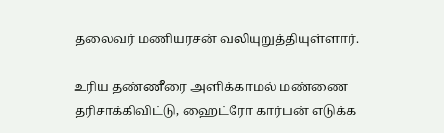தலைவர் மணியரசன் வலியுறுத்தியுள்ளார்.

உரிய தண்ணீரை அளிக்காமல் மண்ணை தரிசாக்கிவிட்டு, ஹைட்ரோ கார்பன் எடுக்க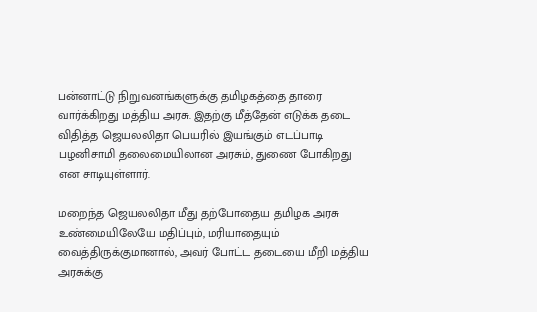பன்னாட்டு நிறுவனங்களுக்கு தமிழகத்தை தாரை வார்க்கிறது மத்திய அரசு. இதற்கு மீத்தேன் எடுக்க தடை விதித்த ஜெயலலிதா பெயரில் இயங்கும் எடப்பாடி பழனிசாமி தலைமையிலான அரசும், துணை போகிறது என சாடியுள்ளார்.

மறைந்த ஜெயலலிதா மீது தற்போதைய தமிழக அரசு உண்மையிலேயே மதிப்பும், மரியாதையும் வைத்திருக்குமானால், அவர் போட்ட தடையை மீறி மத்திய அரசுக்கு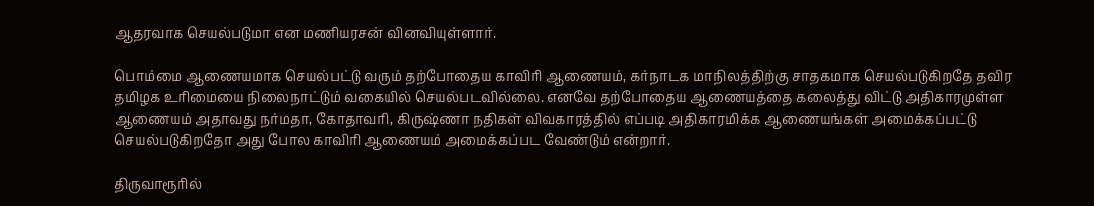ஆதரவாக செயல்படுமா என மணியரசன் வினவியுள்ளார்.

பொம்மை ஆணையமாக செயல்பட்டு வரும் தற்போதைய காவிரி ஆணையம், கர்நாடக மாநிலத்திற்கு சாதகமாக செயல்படுகிறதே தவிர தமிழக உரிமையை நிலைநாட்டும் வகையில் செயல்படவில்லை. எனவே தற்போதைய ஆணையத்தை கலைத்து விட்டு அதிகாரமுள்ள ஆணையம் அதாவது நர்மதா, கோதாவரி, கிருஷ்ணா நதிகள் விவகாரத்தில் எப்படி அதிகாரமிக்க ஆணையங்கள் அமைக்கப்பட்டு செயல்படுகிறதோ அது போல காவிரி ஆணையம் அமைக்கப்பட வேண்டும் என்றார்.

திருவாரூரில்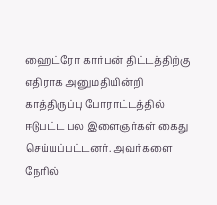ஹைட்ரோ கார்பன் திட்டத்திற்கு எதிராக அனுமதியின்றி காத்திருப்பு போராட்டத்தில் ஈடுபட்ட பல இளைஞர்கள் கைது செய்யப்பட்டனர். அவர்களை நேரில்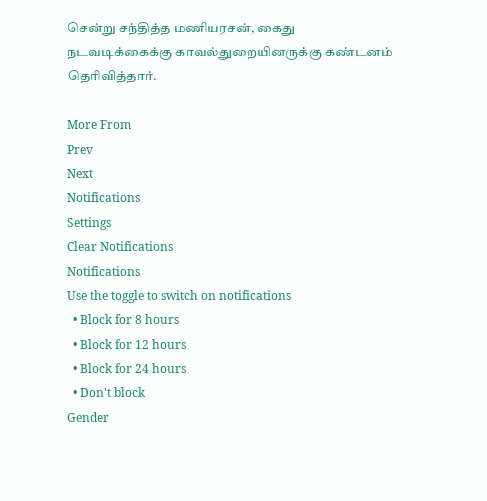சென்று சந்தித்த மணியரசன், கைது நடவடிக்கைக்கு காவல்துறையினருக்கு கண்டனம் தெரிவித்தார்.

More From
Prev
Next
Notifications
Settings
Clear Notifications
Notifications
Use the toggle to switch on notifications
  • Block for 8 hours
  • Block for 12 hours
  • Block for 24 hours
  • Don't block
Gender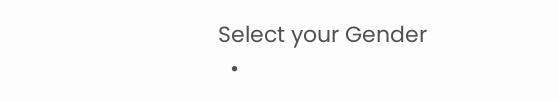Select your Gender
  •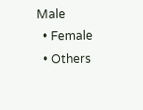Male
  • Female
  • Others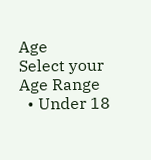Age
Select your Age Range
  • Under 18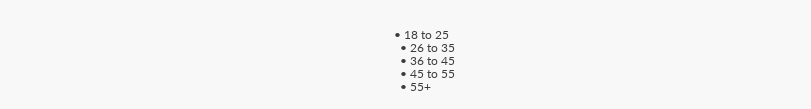• 18 to 25
  • 26 to 35
  • 36 to 45
  • 45 to 55
  • 55+